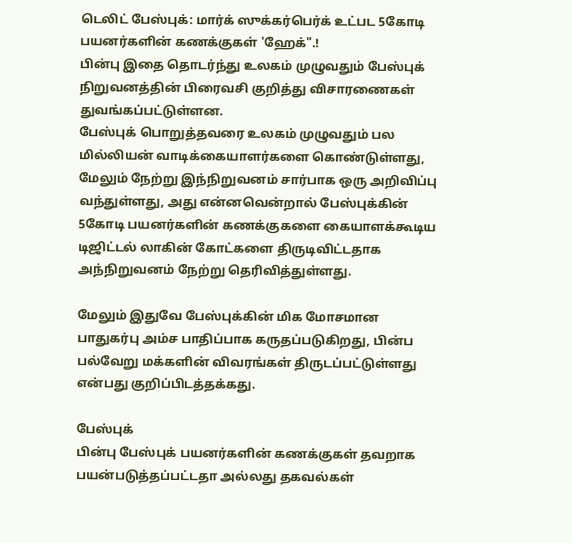டெலிட் பேஸ்புக்: மார்க் ஸுக்கர்பெர்க் உட்பட 5கோடி பயனர்களின் கணக்குகள் 'ஹேக்".!
பின்பு இதை தொடர்ந்து உலகம் முழுவதும் பேஸ்புக் நிறுவனத்தின் பிரைவசி குறித்து விசாரணைகள் துவங்கப்பட்டுள்ளன.
பேஸ்புக் பொறுத்தவரை உலகம் முழுவதும் பல மில்லியன் வாடிக்கையாளர்களை கொண்டுள்ளது, மேலும் நேற்று இந்நிறுவனம் சார்பாக ஒரு அறிவிப்பு வந்துள்ளது, அது என்னவென்றால் பேஸ்புக்கின் 5கோடி பயனர்களின் கணக்குகளை கையாளக்கூடிய
டிஜிட்டல் லாகின் கோட்களை திருடிவிட்டதாக அந்நிறுவனம் நேற்று தெரிவித்துள்ளது.

மேலும் இதுவே பேஸ்புக்கின் மிக மோசமான பாதுகர்பு அம்ச பாதிப்பாக கருதப்படுகிறது, பின்ப பல்வேறு மக்களின் விவரங்கள் திருடப்பட்டுள்ளது என்பது குறிப்பிடத்தக்கது.

பேஸ்புக்
பின்பு பேஸ்புக் பயனர்களின் கணக்குகள் தவறாக பயன்படுத்தப்பட்டதா அல்லது தகவல்கள்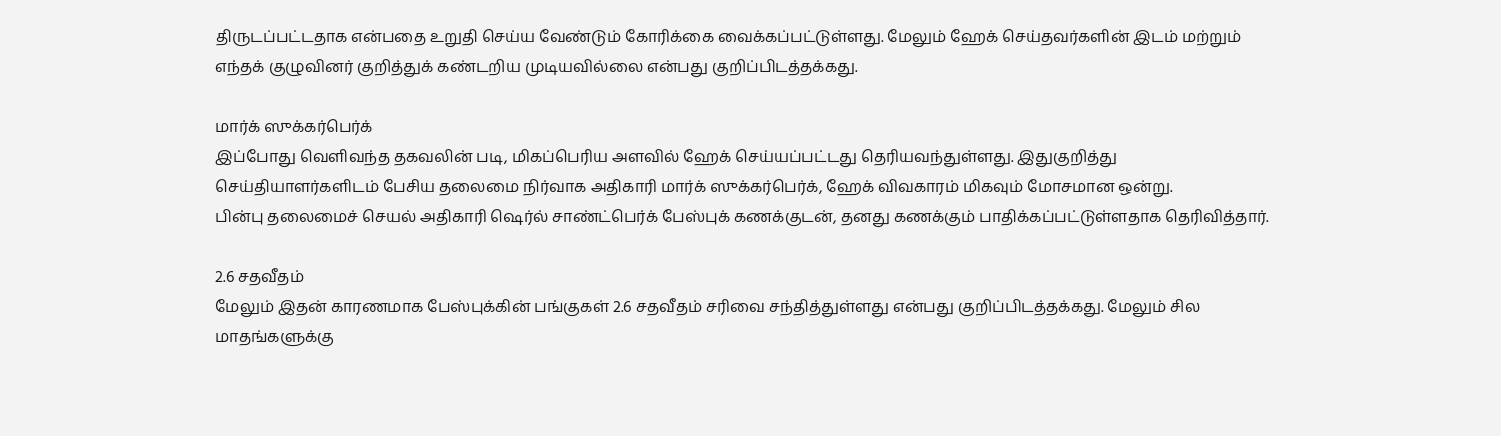திருடப்பட்டதாக என்பதை உறுதி செய்ய வேண்டும் கோரிக்கை வைக்கப்பட்டுள்ளது. மேலும் ஹேக் செய்தவர்களின் இடம் மற்றும் எந்தக் குழுவினர் குறித்துக் கண்டறிய முடியவில்லை என்பது குறிப்பிடத்தக்கது.

மார்க் ஸுக்கர்பெர்க்
இப்போது வெளிவந்த தகவலின் படி, மிகப்பெரிய அளவில் ஹேக் செய்யப்பட்டது தெரியவந்துள்ளது. இதுகுறித்து செய்தியாளர்களிடம் பேசிய தலைமை நிர்வாக அதிகாரி மார்க் ஸுக்கர்பெர்க், ஹேக் விவகாரம் மிகவும் மோசமான ஒன்று.
பின்பு தலைமைச் செயல் அதிகாரி ஷெர்ல் சாண்ட்பெர்க் பேஸ்புக் கணக்குடன், தனது கணக்கும் பாதிக்கப்பட்டுள்ளதாக தெரிவித்தார்.

2.6 சதவீதம்
மேலும் இதன் காரணமாக பேஸ்புக்கின் பங்குகள் 2.6 சதவீதம் சரிவை சந்தித்துள்ளது என்பது குறிப்பிடத்தக்கது. மேலும் சில மாதங்களுக்கு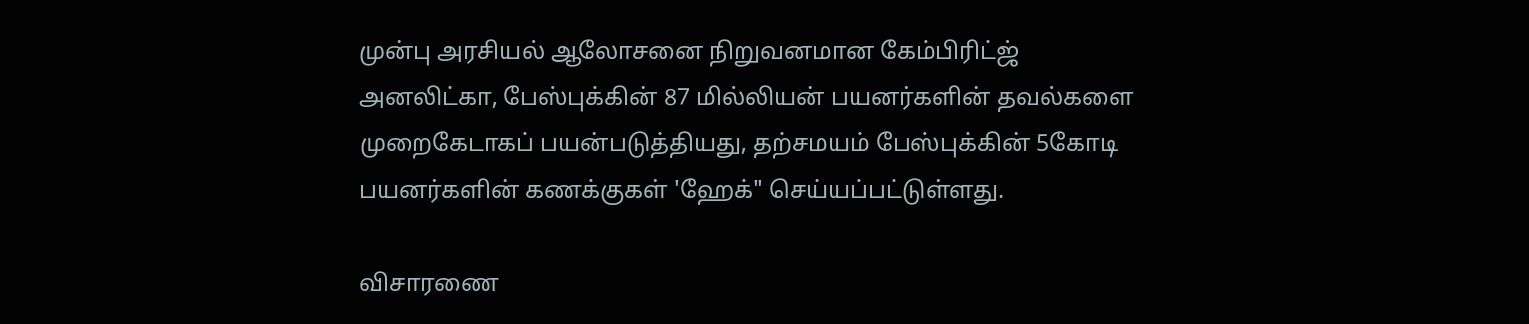முன்பு அரசியல் ஆலோசனை நிறுவனமான கேம்பிரிட்ஜ் அனலிட்கா, பேஸ்புக்கின் 87 மில்லியன் பயனர்களின் தவல்களை முறைகேடாகப் பயன்படுத்தியது, தற்சமயம் பேஸ்புக்கின் 5கோடி பயனர்களின் கணக்குகள் 'ஹேக்" செய்யப்பட்டுள்ளது.

விசாரணை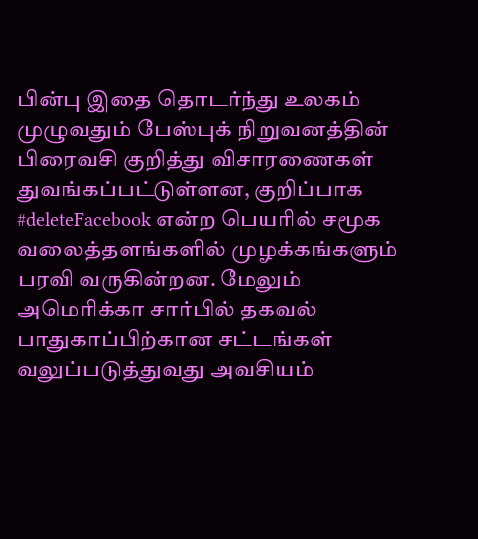பின்பு இதை தொடர்ந்து உலகம் முழுவதும் பேஸ்புக் நிறுவனத்தின் பிரைவசி குறித்து விசாரணைகள் துவங்கப்பட்டுள்ளன, குறிப்பாக #deleteFacebook என்ற பெயரில் சமூக வலைத்தளங்களில் முழக்கங்களும் பரவி வருகின்றன. மேலும் அமெரிக்கா சார்பில் தகவல் பாதுகாப்பிற்கான சட்டங்கள் வலுப்படுத்துவது அவசியம்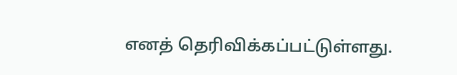எனத் தெரிவிக்கப்பட்டுள்ளது.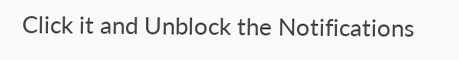Click it and Unblock the Notifications